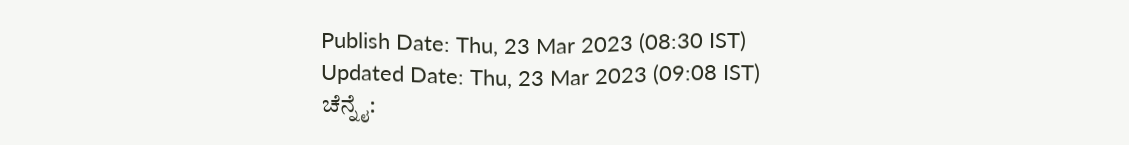Publish Date: Thu, 23 Mar 2023 (08:30 IST)
Updated Date: Thu, 23 Mar 2023 (09:08 IST)
ಚೆನ್ನೈ: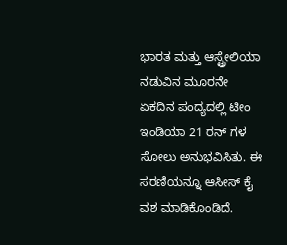ಭಾರತ ಮತ್ತು ಆಸ್ಟ್ರೇಲಿಯಾ ನಡುವಿನ ಮೂರನೇ ಏಕದಿನ ಪಂದ್ಯದಲ್ಲಿ ಟೀಂ ಇಂಡಿಯಾ 21 ರನ್ ಗಳ ಸೋಲು ಅನುಭವಿಸಿತು. ಈ ಸರಣಿಯನ್ನೂ ಆಸೀಸ್ ಕೈ ವಶ ಮಾಡಿಕೊಂಡಿದೆ.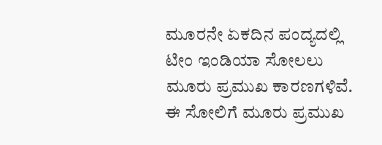ಮೂರನೇ ಏಕದಿನ ಪಂದ್ಯದಲ್ಲಿ ಟೀಂ ಇಂಡಿಯಾ ಸೋಲಲು ಮೂರು ಪ್ರಮುಖ ಕಾರಣಗಳಿವೆ. ಈ ಸೋಲಿಗೆ ಮೂರು ಪ್ರಮುಖ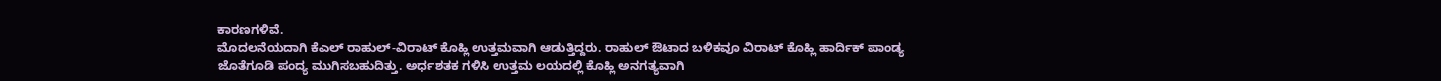ಕಾರಣಗಳಿವೆ.
ಮೊದಲನೆಯದಾಗಿ ಕೆಎಲ್ ರಾಹುಲ್-ವಿರಾಟ್ ಕೊಹ್ಲಿ ಉತ್ತಮವಾಗಿ ಆಡುತ್ತಿದ್ದರು. ರಾಹುಲ್ ಔಟಾದ ಬಳಿಕವೂ ವಿರಾಟ್ ಕೊಹ್ಲಿ ಹಾರ್ದಿಕ್ ಪಾಂಡ್ಯ ಜೊತೆಗೂಡಿ ಪಂದ್ಯ ಮುಗಿಸಬಹುದಿತ್ತು. ಅರ್ಧಶತಕ ಗಳಿಸಿ ಉತ್ತಮ ಲಯದಲ್ಲಿ ಕೊಹ್ಲಿ ಅನಗತ್ಯವಾಗಿ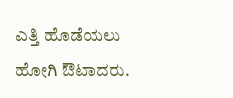ಎತ್ತಿ ಹೊಡೆಯಲು ಹೋಗಿ ಔಟಾದರು.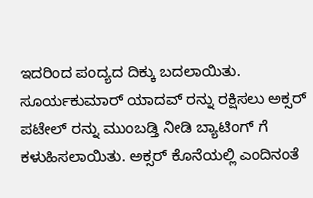ಇದರಿಂದ ಪಂದ್ಯದ ದಿಕ್ಕು ಬದಲಾಯಿತು.
ಸೂರ್ಯಕುಮಾರ್ ಯಾದವ್ ರನ್ನು ರಕ್ಷಿಸಲು ಅಕ್ಸರ್ ಪಟೇಲ್ ರನ್ನು ಮುಂಬಡ್ತಿ ನೀಡಿ ಬ್ಯಾಟಿಂಗ್ ಗೆ ಕಳುಹಿಸಲಾಯಿತು. ಅಕ್ಸರ್ ಕೊನೆಯಲ್ಲಿ ಎಂದಿನಂತೆ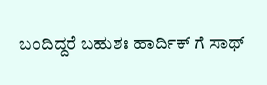ಬಂದಿದ್ದರೆ ಬಹುಶಃ ಹಾರ್ದಿಕ್ ಗೆ ಸಾಥ್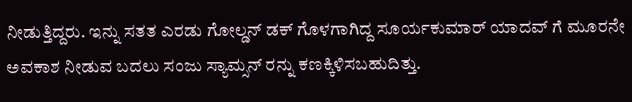ನೀಡುತ್ತಿದ್ದರು. ಇನ್ನು ಸತತ ಎರಡು ಗೋಲ್ಡನ್ ಡಕ್ ಗೊಳಗಾಗಿದ್ದ ಸೂರ್ಯಕುಮಾರ್ ಯಾದವ್ ಗೆ ಮೂರನೇ ಅವಕಾಶ ನೀಡುವ ಬದಲು ಸಂಜು ಸ್ಯಾಮ್ಸನ್ ರನ್ನು ಕಣಕ್ಕಿಳಿಸಬಹುದಿತ್ತು.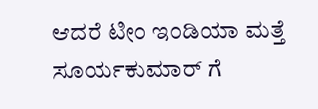ಆದರೆ ಟೀಂ ಇಂಡಿಯಾ ಮತ್ತೆ ಸೂರ್ಯಕುಮಾರ್ ಗೆ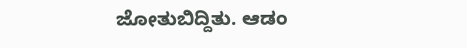ಜೋತುಬಿದ್ದಿತು. ಆಡಂ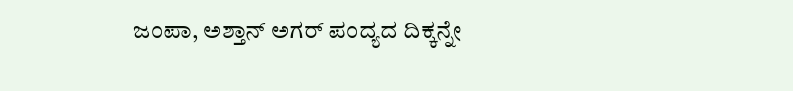ಜಂಪಾ, ಅಶ್ತಾನ್ ಅಗರ್ ಪಂದ್ಯದ ದಿಕ್ಕನ್ನೇ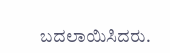ಬದಲಾಯಿಸಿದರು.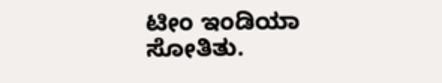ಟೀಂ ಇಂಡಿಯಾ ಸೋತಿತು.